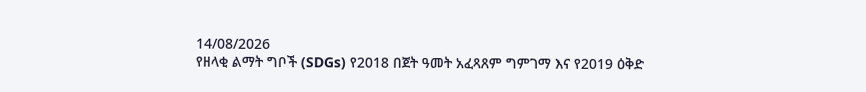14/08/2026
የዘላቂ ልማት ግቦች (SDGs) የ2018 በጀት ዓመት አፈጻጸም ግምገማ እና የ2019 ዕቅድ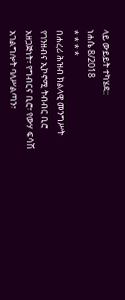ላይ ውይይት ተካሄደ::
ነሐሴ 8/2018
* * * *
በሐረሪ ሕዝብ ክልላዊ መንግሥት የገንዘብና ኢኮኖሚ ትብብር ቢሮ አዘጋጅነት፣ የግብርና ቢሮ፣ የውሃ ፍሳሽ አገልግሎት ባለሥልጣን፣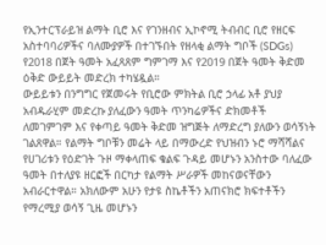የኢንተርፕራይዝ ልማት ቢሮ እና የገንዘብና ኢኮኖሚ ትብብር ቢሮ የዘርፍ አስተባባሪዎችና ባለሙያዎች በተገኙበት የዘላቂ ልማት ግቦች (SDGs) የ2018 በጀት ዓመት አፈጻጸም ግምገማ እና የ2019 በጀት ዓመት ቅድመ ዕቅድ ውይይት መድረክ ተካሄዷል።
ውይይቱን በንግግር የጀመሩት የቢሮው ምክትል ቢሮ ኃላፊ አቶ ያህያ አብዱራሂም መድረኩ ያለፈውን ዓመት ጥንካሬዎችና ድክመቶች ለመገምገም እና የቀጣይ ዓመት ቅድመ ዝግጅት ለማድረግ ያለውን ወሳኝነት ገልጸዋል። የልማት ግቦቹን መሬት ላይ በማውረድ የህዝብን ኑሮ ማሻሻልና የሀገሪቱን የዕድገት ጉዞ ማቀላጠፍ ቁልፍ ጉዳይ መሆኑን አንስተው ባለፈው ዓመት በተለያዩ ዘርፎች በርካታ የልማት ሥራዎች መከናወናቸውን አብራርተዋል። አክለውም አሁን የታዩ ስኬቶችን አጠናክሮ ክፍተቶችን የማረሚያ ወሳኝ ጊዜ መሆኑን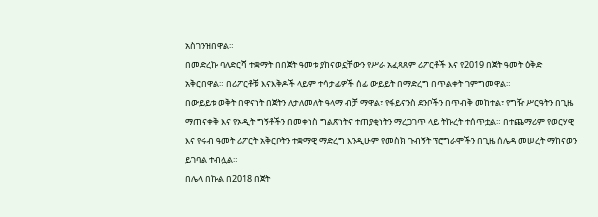አስገንዝበዋል።
በመድረኩ ባለድርሻ ተቋማት በበጀት ዓመቱ ያከናወኗቸውን የሥራ አፈጻጸም ሪፖርቶች እና የ2019 በጀት ዓመት ዕቅድ አቅርበዋል። በሪፖርቶቹ እናእቅዶች ላይም ተሳታፊዎች ሰፊ ውይይት በማድረግ በጥልቀት ገምግመዋል።
በውይይቱ ወቅት በዋናነት በጀትን ለታለመለት ዓላማ ብቻ ማዋል፣ የፋይናንስ ደንቦችን በጥብቅ መከተል፣ የግዥ ሥርዓትን በጊዜ ማጠናቀቅ እና የኦዲት ግኝቶችን በመቀነስ ግልጽነትና ተጠያቂነትን ማረጋገጥ ላይ ትኩረት ተሰጥቷል። በተጨማሪም የወርሃዊ እና የሩብ ዓመት ሪፖርት አቅርቦትን ተቋማዊ ማድረግ እንዲሁም የመስክ ጉብኝት ፕሮግራሞችን በጊዜ ሰሌዳ መሠረት ማከናወን ይገባል ተብሏል።
በሌላ በኩል በ2018 በጀት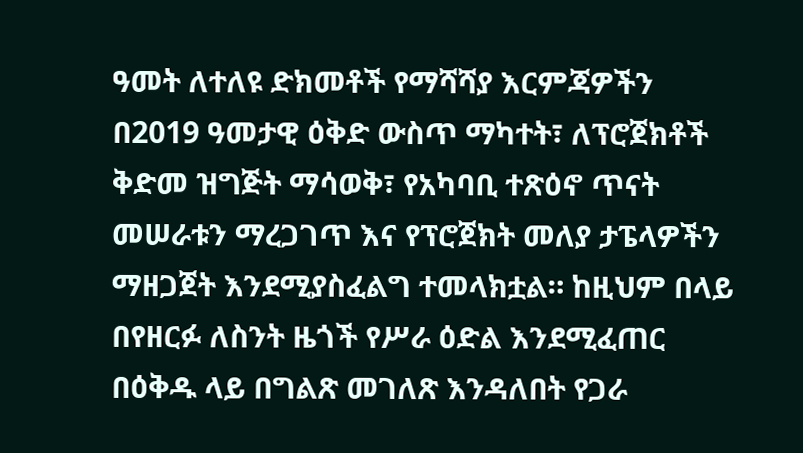ዓመት ለተለዩ ድክመቶች የማሻሻያ እርምጃዎችን በ2019 ዓመታዊ ዕቅድ ውስጥ ማካተት፣ ለፕሮጀክቶች ቅድመ ዝግጅት ማሳወቅ፣ የአካባቢ ተጽዕኖ ጥናት መሠራቱን ማረጋገጥ እና የፕሮጀክት መለያ ታፔላዎችን ማዘጋጀት እንደሚያስፈልግ ተመላክቷል። ከዚህም በላይ በየዘርፉ ለስንት ዜጎች የሥራ ዕድል እንደሚፈጠር በዕቅዱ ላይ በግልጽ መገለጽ እንዳለበት የጋራ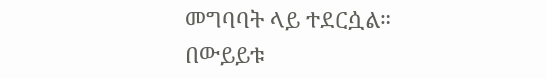መግባባት ላይ ተደርሷል።
በውይይቱ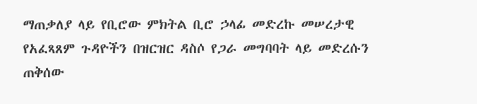ማጠቃለያ ላይ የቢሮው ምክትል ቢሮ ኃላፊ መድረኩ መሠረታዊ የአፈጻጸም ጉዳዮችን በዝርዝር ዳስሶ የጋራ መግባባት ላይ መድረሱን ጠቅሰው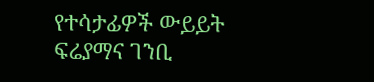የተሳታፊዎች ውይይት ፍሬያማና ገንቢ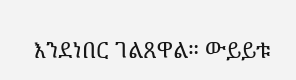እንደነበር ገልጸዋል። ውይይቱ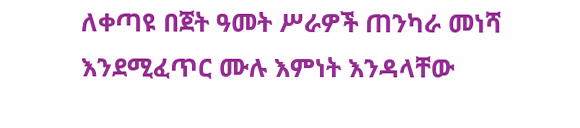ለቀጣዩ በጀት ዓመት ሥራዎች ጠንካራ መነሻ እንደሚፈጥር ሙሉ እምነት እንዳላቸው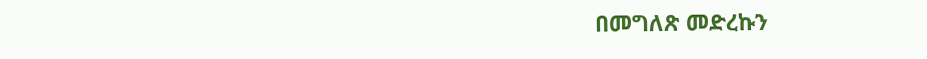በመግለጽ መድረኩን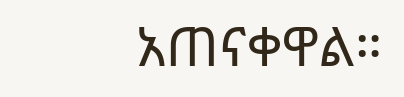አጠናቀዋል።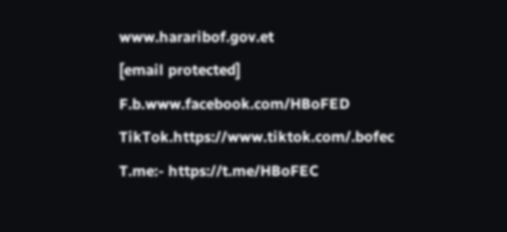www.hararibof.gov.et
[email protected]
F.b.www.facebook.com/HBoFED
TikTok.https://www.tiktok.com/.bofec
T.me:- https://t.me/HBoFEC